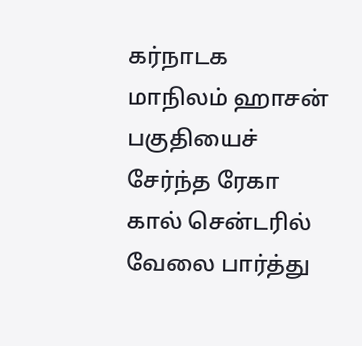கர்நாடக மாநிலம் ஹாசன் பகுதியைச் சேர்ந்த ரேகா கால் சென்டரில் வேலை பார்த்து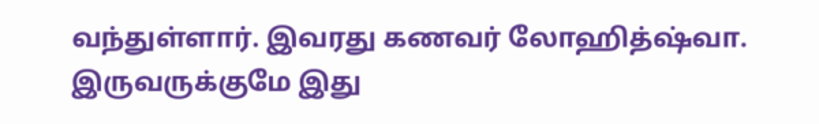வந்துள்ளார். இவரது கணவர் லோஹித்ஷ்வா. இருவருக்குமே இது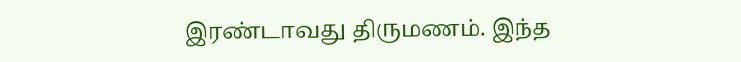இரண்டாவது திருமணம். இந்த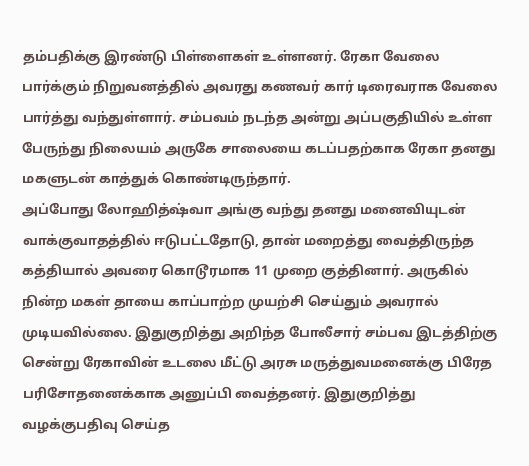தம்பதிக்கு இரண்டு பிள்ளைகள் உள்ளனர். ரேகா வேலை பார்க்கும் நிறுவனத்தில் அவரது கணவர் கார் டிரைவராக வேலை பார்த்து வந்துள்ளார். சம்பவம் நடந்த அன்று அப்பகுதியில் உள்ள பேருந்து நிலையம் அருகே சாலையை கடப்பதற்காக ரேகா தனது மகளுடன் காத்துக் கொண்டிருந்தார்.
அப்போது லோஹித்ஷ்வா அங்கு வந்து தனது மனைவியுடன் வாக்குவாதத்தில் ஈடுபட்டதோடு, தான் மறைத்து வைத்திருந்த கத்தியால் அவரை கொடூரமாக 11 முறை குத்தினார். அருகில் நின்ற மகள் தாயை காப்பாற்ற முயற்சி செய்தும் அவரால் முடியவில்லை. இதுகுறித்து அறிந்த போலீசார் சம்பவ இடத்திற்கு சென்று ரேகாவின் உடலை மீட்டு அரசு மருத்துவமனைக்கு பிரேத பரிசோதனைக்காக அனுப்பி வைத்தனர். இதுகுறித்து வழக்குபதிவு செய்த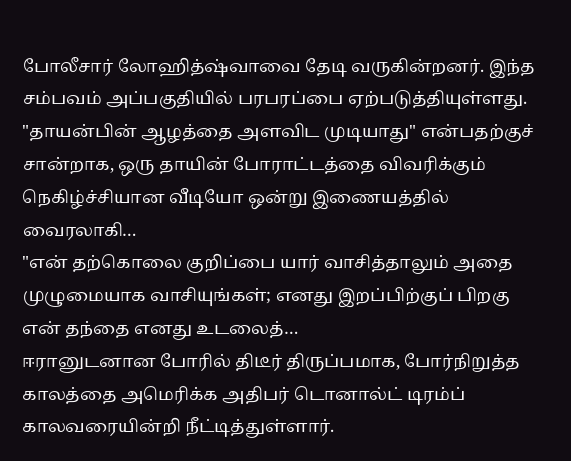போலீசார் லோஹித்ஷ்வாவை தேடி வருகின்றனர். இந்த சம்பவம் அப்பகுதியில் பரபரப்பை ஏற்படுத்தியுள்ளது.
"தாயன்பின் ஆழத்தை அளவிட முடியாது" என்பதற்குச் சான்றாக, ஒரு தாயின் போராட்டத்தை விவரிக்கும் நெகிழ்ச்சியான வீடியோ ஒன்று இணையத்தில் வைரலாகி…
"என் தற்கொலை குறிப்பை யார் வாசித்தாலும் அதை முழுமையாக வாசியுங்கள்; எனது இறப்பிற்குப் பிறகு என் தந்தை எனது உடலைத்…
ஈரானுடனான போரில் திடீர் திருப்பமாக, போர்நிறுத்த காலத்தை அமெரிக்க அதிபர் டொனால்ட் டிரம்ப் காலவரையின்றி நீட்டித்துள்ளார்.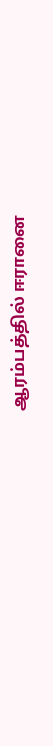ஆரம்பத்தில் ஈரானை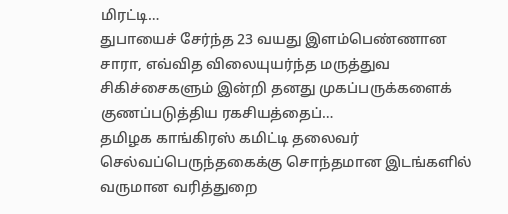மிரட்டி…
துபாயைச் சேர்ந்த 23 வயது இளம்பெண்ணான சாரா, எவ்வித விலையுயர்ந்த மருத்துவ சிகிச்சைகளும் இன்றி தனது முகப்பருக்களைக் குணப்படுத்திய ரகசியத்தைப்…
தமிழக காங்கிரஸ் கமிட்டி தலைவர் செல்வப்பெருந்தகைக்கு சொந்தமான இடங்களில் வருமான வரித்துறை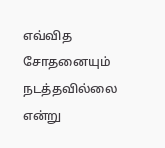எவ்வித சோதனையும் நடத்தவில்லை என்று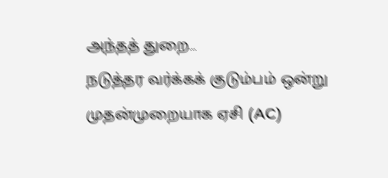அந்தத் துறை…
நடுத்தர வர்க்கக் குடும்பம் ஒன்று முதன்முறையாக ஏசி (AC)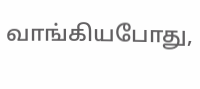வாங்கியபோது,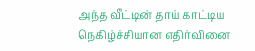அந்த வீட்டின் தாய் காட்டிய நெகிழ்ச்சியான எதிர்வினை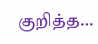குறித்த…